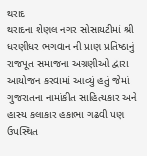થરાદ
થરાદના શેણલ નગર સોસાયટીમાં શ્રી ધરણીધર ભગવાન ની પ્રાણ પ્રતિષ્ઠાનું રાજપૂત સમાજના અગ્રણીઓ દ્વારા આયોજન કરવામાં આવ્યું હતું જેમાં ગુજરાતના નામાંકીત સાહિત્યકાર અને હાસ્ય કલાકાર હકાભા ગઢવી પણ ઉપસ્થિત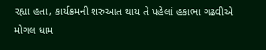રહ્યા હતા, કાર્યક્રમની શરુઆત થાય તે પહેલાં હકાભા ગઢવીએ મોગલ ધામ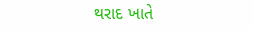થરાદ ખાતે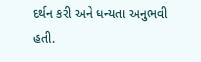દર્થન કરી અને ધન્યતા અનુભવી હતી.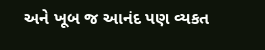અને ખૂબ જ આનંદ પણ વ્યકત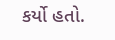કર્યો હતો.